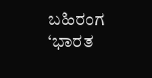ಬಹಿರಂಗ
‘ಭಾರತ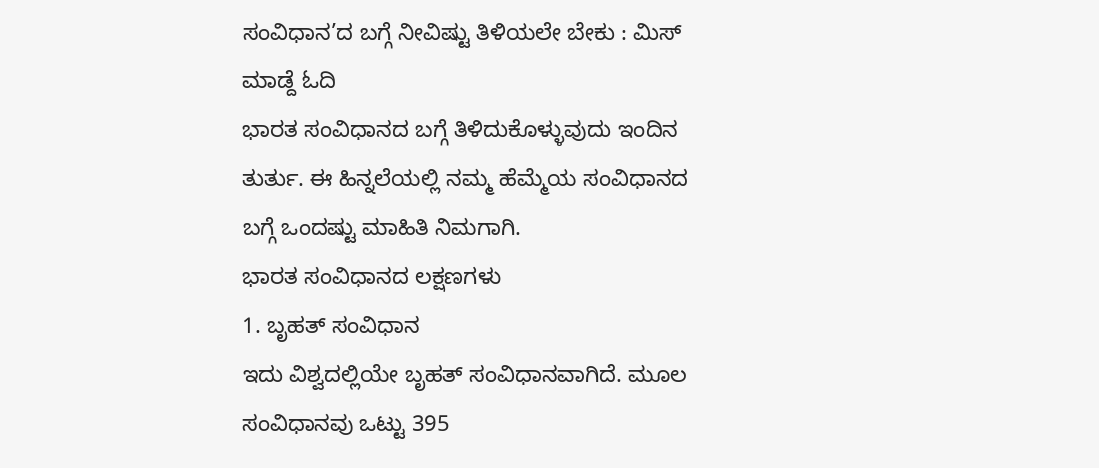ಸಂವಿಧಾನ’ದ ಬಗ್ಗೆ ನೀವಿಷ್ಟು ತಿಳಿಯಲೇ ಬೇಕು : ಮಿಸ್ ಮಾಡ್ದೆ ಓದಿ
ಭಾರತ ಸಂವಿಧಾನದ ಬಗ್ಗೆ ತಿಳಿದುಕೊಳ್ಳುವುದು ಇಂದಿನ ತುರ್ತು. ಈ ಹಿನ್ನಲೆಯಲ್ಲಿ ನಮ್ಮ ಹೆಮ್ಮೆಯ ಸಂವಿಧಾನದ ಬಗ್ಗೆ ಒಂದಷ್ಟು ಮಾಹಿತಿ ನಿಮಗಾಗಿ.
ಭಾರತ ಸಂವಿಧಾನದ ಲಕ್ಷಣಗಳು
1. ಬೃಹತ್ ಸಂವಿಧಾನ
ಇದು ವಿಶ್ವದಲ್ಲಿಯೇ ಬೃಹತ್ ಸಂವಿಧಾನವಾಗಿದೆ. ಮೂಲ ಸಂವಿಧಾನವು ಒಟ್ಟು 395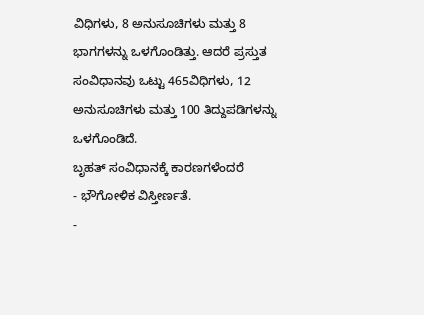ವಿಧಿಗಳು, 8 ಅನುಸೂಚಿಗಳು ಮತ್ತು 8 ಭಾಗಗಳನ್ನು ಒಳಗೊಂಡಿತ್ತು. ಆದರೆ ಪ್ರಸ್ತುತ ಸಂವಿಧಾನವು ಒಟ್ಟು 465ವಿಧಿಗಳು, 12 ಅನುಸೂಚಿಗಳು ಮತ್ತು 100 ತಿದ್ದುಪಡಿಗಳನ್ನು ಒಳಗೊಂಡಿದೆ.
ಬೃಹತ್ ಸಂವಿಧಾನಕ್ಕೆ ಕಾರಣಗಳೆಂದರೆ
- ಭೌಗೋಳಿಕ ವಿಸ್ತೀರ್ಣತೆ.
-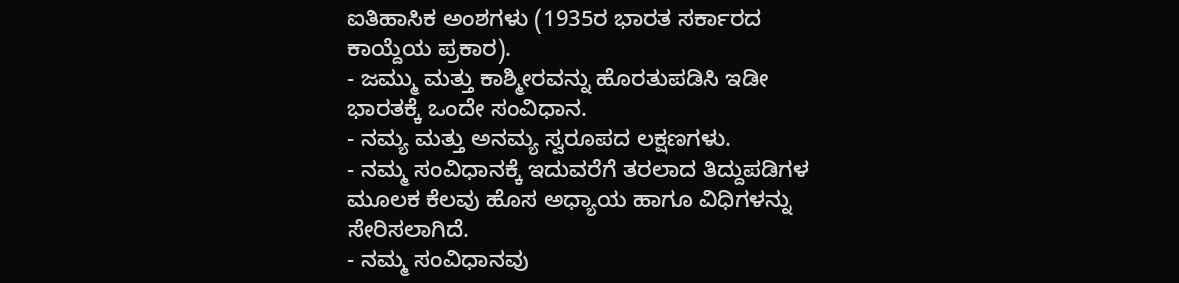ಐತಿಹಾಸಿಕ ಅಂಶಗಳು (1935ರ ಭಾರತ ಸರ್ಕಾರದ ಕಾಯ್ದೆಯ ಪ್ರಕಾರ).
- ಜಮ್ಮು ಮತ್ತು ಕಾಶ್ಮೀರವನ್ನು ಹೊರತುಪಡಿಸಿ ಇಡೀ ಭಾರತಕ್ಕೆ ಒಂದೇ ಸಂವಿಧಾನ.
- ನಮ್ಯ ಮತ್ತು ಅನಮ್ಯ ಸ್ವರೂಪದ ಲಕ್ಷಣಗಳು.
- ನಮ್ಮ ಸಂವಿಧಾನಕ್ಕೆ ಇದುವರೆಗೆ ತರಲಾದ ತಿದ್ದುಪಡಿಗಳ ಮೂಲಕ ಕೆಲವು ಹೊಸ ಅಧ್ಯಾಯ ಹಾಗೂ ವಿಧಿಗಳನ್ನು ಸೇರಿಸಲಾಗಿದೆ.
- ನಮ್ಮ ಸಂವಿಧಾನವು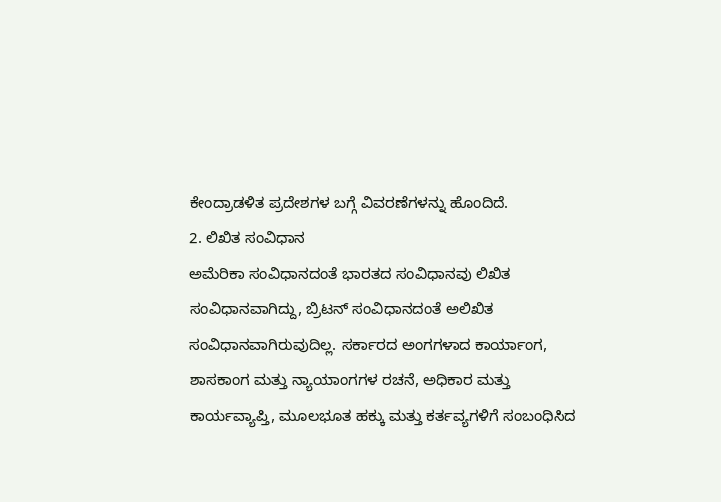ಕೇಂದ್ರಾಡಳಿತ ಪ್ರದೇಶಗಳ ಬಗ್ಗೆ ವಿವರಣೆಗಳನ್ನು ಹೊಂದಿದೆ.
2. ಲಿಖಿತ ಸಂವಿಧಾನ
ಅಮೆರಿಕಾ ಸಂವಿಧಾನದಂತೆ ಭಾರತದ ಸಂವಿಧಾನವು ಲಿಖಿತ ಸಂವಿಧಾನವಾಗಿದ್ದು, ಬ್ರಿಟನ್ ಸಂವಿಧಾನದಂತೆ ಅಲಿಖಿತ ಸಂವಿಧಾನವಾಗಿರುವುದಿಲ್ಲ. ಸರ್ಕಾರದ ಅಂಗಗಳಾದ ಕಾರ್ಯಾಂಗ, ಶಾಸಕಾಂಗ ಮತ್ತು ನ್ಯಾಯಾಂಗಗಳ ರಚನೆ, ಅಧಿಕಾರ ಮತ್ತು ಕಾರ್ಯವ್ಯಾಪ್ತಿ, ಮೂಲಭೂತ ಹಕ್ಕು ಮತ್ತು ಕರ್ತವ್ಯಗಳಿಗೆ ಸಂಬಂಧಿಸಿದ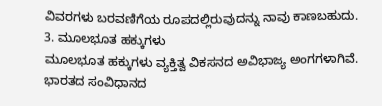ವಿವರಗಳು ಬರವಣಿಗೆಯ ರೂಪದಲ್ಲಿರುವುದನ್ನು ನಾವು ಕಾಣಬಹುದು.
3. ಮೂಲಭೂತ ಹಕ್ಕುಗಳು
ಮೂಲಭೂತ ಹಕ್ಕುಗಳು ವ್ಯಕ್ತಿತ್ವ ವಿಕಸನದ ಅವಿಭಾಜ್ಯ ಅಂಗಗಳಾಗಿವೆ. ಭಾರತದ ಸಂವಿಧಾನದ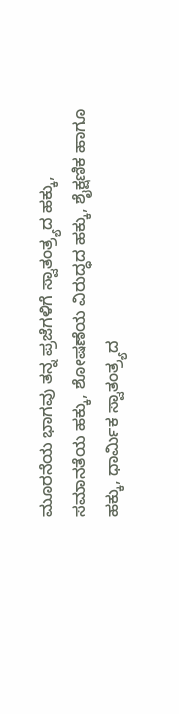ಮೂರನೆಯ ಭಾಗವು ತನ್ನ ಪ್ರಜೆಗಳಿಗೆ ಸ್ವಾತಂತ್ರ್ಯದ ಹಕ್ಕು, ಸಮಾನತೆಯ ಹಕ್ಕು, ಶೋಷಣೆಯ ವಿರುದ್ಧದ ಹಕ್ಕು, ಶೈಕ್ಷಣಿಕ ಹಾಗೂ ಹಕ್ಕು, ಧಾರ್ಮಿಕ ಸ್ವಾತಂತ್ರ್ಯದ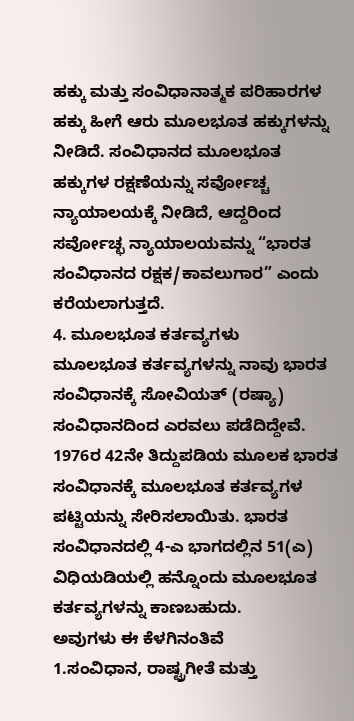ಹಕ್ಕು ಮತ್ತು ಸಂವಿಧಾನಾತ್ಮಕ ಪರಿಹಾರಗಳ ಹಕ್ಕು ಹೀಗೆ ಆರು ಮೂಲಭೂತ ಹಕ್ಕುಗಳನ್ನು ನೀಡಿದೆ. ಸಂವಿಧಾನದ ಮೂಲಭೂತ ಹಕ್ಕುಗಳ ರಕ್ಷಣೆಯನ್ನು ಸರ್ವೋಚ್ಚ ನ್ಯಾಯಾಲಯಕ್ಕೆ ನೀಡಿದೆ, ಆದ್ದರಿಂದ ಸರ್ವೋಚ್ಛ ನ್ಯಾಯಾಲಯವನ್ನು “ಭಾರತ ಸಂವಿಧಾನದ ರಕ್ಷಕ/ಕಾವಲುಗಾರ” ಎಂದು ಕರೆಯಲಾಗುತ್ತದೆ.
4. ಮೂಲಭೂತ ಕರ್ತವ್ಯಗಳು
ಮೂಲಭೂತ ಕರ್ತವ್ಯಗಳನ್ನು ನಾವು ಭಾರತ ಸಂವಿಧಾನಕ್ಕೆ ಸೋವಿಯತ್ (ರಷ್ಯಾ) ಸಂವಿಧಾನದಿಂದ ಎರವಲು ಪಡೆದಿದ್ದೇವೆ. 1976ರ 42ನೇ ತಿದ್ದುಪಡಿಯ ಮೂಲಕ ಭಾರತ ಸಂವಿಧಾನಕ್ಕೆ ಮೂಲಭೂತ ಕರ್ತವ್ಯಗಳ ಪಟ್ಟಿಯನ್ನು ಸೇರಿಸಲಾಯಿತು. ಭಾರತ ಸಂವಿಧಾನದಲ್ಲಿ 4-ಎ ಭಾಗದಲ್ಲಿನ 51(ಎ) ವಿಧಿಯಡಿಯಲ್ಲಿ ಹನ್ನೊಂದು ಮೂಲಭೂತ ಕರ್ತವ್ಯಗಳನ್ನು ಕಾಣಬಹುದು.
ಅವುಗಳು ಈ ಕೆಳಗಿನಂತಿವೆ
1.ಸಂವಿಧಾನ, ರಾಷ್ಟ್ರಗೀತೆ ಮತ್ತು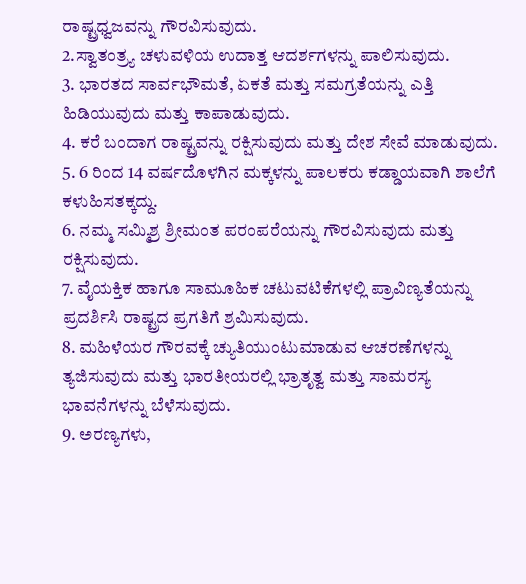ರಾಷ್ಟ್ರಧ್ವಜವನ್ನು ಗೌರವಿಸುವುದು.
2.ಸ್ವಾತಂತ್ರ್ಯ ಚಳುವಳಿಯ ಉದಾತ್ತ ಆದರ್ಶಗಳನ್ನು ಪಾಲಿಸುವುದು.
3. ಭಾರತದ ಸಾರ್ವಭೌಮತೆ, ಏಕತೆ ಮತ್ತು ಸಮಗ್ರತೆಯನ್ನು ಎತ್ತಿ ಹಿಡಿಯುವುದು ಮತ್ತು ಕಾಪಾಡುವುದು.
4. ಕರೆ ಬಂದಾಗ ರಾಷ್ಟ್ರವನ್ನು ರಕ್ಷಿಸುವುದು ಮತ್ತು ದೇಶ ಸೇವೆ ಮಾಡುವುದು.
5. 6 ರಿಂದ 14 ವರ್ಷದೊಳಗಿನ ಮಕ್ಕಳನ್ನು ಪಾಲಕರು ಕಡ್ಡಾಯವಾಗಿ ಶಾಲೆಗೆ ಕಳುಹಿಸತಕ್ಕದ್ದು.
6. ನಮ್ಮ ಸಮ್ಮಿಶ್ರ ಶ್ರೀಮಂತ ಪರಂಪರೆಯನ್ನು ಗೌರವಿಸುವುದು ಮತ್ತು ರಕ್ಷಿಸುವುದು.
7. ವೈಯಕ್ತಿಕ ಹಾಗೂ ಸಾಮೂಹಿಕ ಚಟುವಟಿಕೆಗಳಲ್ಲಿ ಪ್ರಾವಿಣ್ಯತೆಯನ್ನು ಪ್ರದರ್ಶಿಸಿ ರಾಷ್ಟ್ರದ ಪ್ರಗತಿಗೆ ಶ್ರಮಿಸುವುದು.
8. ಮಹಿಳೆಯರ ಗೌರವಕ್ಕೆ ಚ್ಯುತಿಯುಂಟುಮಾಡುವ ಆಚರಣೆಗಳನ್ನು ತ್ಯಜಿಸುವುದು ಮತ್ತು ಭಾರತೀಯರಲ್ಲಿ ಭ್ರಾತೃತ್ವ ಮತ್ತು ಸಾಮರಸ್ಯ ಭಾವನೆಗಳನ್ನು ಬೆಳೆಸುವುದು.
9. ಅರಣ್ಯಗಳು,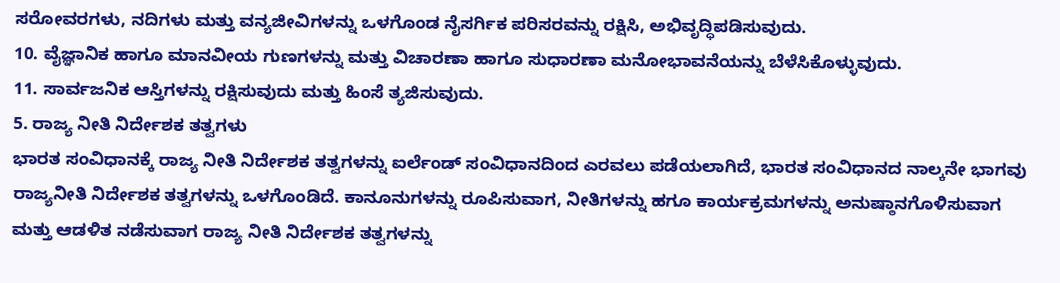ಸರೋವರಗಳು, ನದಿಗಳು ಮತ್ತು ವನ್ಯಜೀವಿಗಳನ್ನು ಒಳಗೊಂಡ ನೈಸರ್ಗಿಕ ಪರಿಸರವನ್ನು ರಕ್ಷಿಸಿ, ಅಭಿವೃದ್ಧಿಪಡಿಸುವುದು.
10. ವೈಜ್ಞಾನಿಕ ಹಾಗೂ ಮಾನವೀಯ ಗುಣಗಳನ್ನು ಮತ್ತು ವಿಚಾರಣಾ ಹಾಗೂ ಸುಧಾರಣಾ ಮನೋಭಾವನೆಯನ್ನು ಬೆಳೆಸಿಕೊಳ್ಳುವುದು.
11. ಸಾರ್ವಜನಿಕ ಆಸ್ತಿಗಳನ್ನು ರಕ್ಷಿಸುವುದು ಮತ್ತು ಹಿಂಸೆ ತ್ಯಜಿಸುವುದು.
5. ರಾಜ್ಯ ನೀತಿ ನಿರ್ದೇಶಕ ತತ್ವಗಳು
ಭಾರತ ಸಂವಿಧಾನಕ್ಕೆ ರಾಜ್ಯ ನೀತಿ ನಿರ್ದೇಶಕ ತತ್ವಗಳನ್ನು ಐರ್ಲೆಂಡ್ ಸಂವಿಧಾನದಿಂದ ಎರವಲು ಪಡೆಯಲಾಗಿದೆ, ಭಾರತ ಸಂವಿಧಾನದ ನಾಲ್ಕನೇ ಭಾಗವು ರಾಜ್ಯನೀತಿ ನಿರ್ದೇಶಕ ತತ್ವಗಳನ್ನು ಒಳಗೊಂಡಿದೆ. ಕಾನೂನುಗಳನ್ನು ರೂಪಿಸುವಾಗ, ನೀತಿಗಳನ್ನು ಹಗೂ ಕಾರ್ಯಕ್ರಮಗಳನ್ನು ಅನುಷ್ಠಾನಗೊಳಿಸುವಾಗ ಮತ್ತು ಆಡಳಿತ ನಡೆಸುವಾಗ ರಾಜ್ಯ ನೀತಿ ನಿರ್ದೇಶಕ ತತ್ವಗಳನ್ನು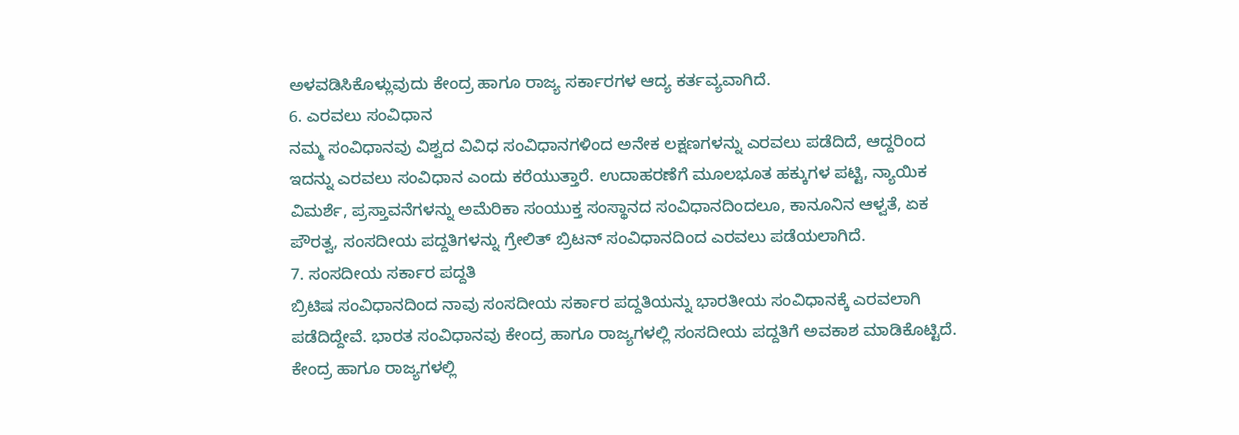ಅಳವಡಿಸಿಕೊಳ್ಲುವುದು ಕೇಂದ್ರ ಹಾಗೂ ರಾಜ್ಯ ಸರ್ಕಾರಗಳ ಆದ್ಯ ಕರ್ತವ್ಯವಾಗಿದೆ.
6. ಎರವಲು ಸಂವಿಧಾನ
ನಮ್ಮ ಸಂವಿಧಾನವು ವಿಶ್ವದ ವಿವಿಧ ಸಂವಿಧಾನಗಳಿಂದ ಅನೇಕ ಲಕ್ಷಣಗಳನ್ನು ಎರವಲು ಪಡೆದಿದೆ, ಆದ್ದರಿಂದ ಇದನ್ನು ಎರವಲು ಸಂವಿಧಾನ ಎಂದು ಕರೆಯುತ್ತಾರೆ. ಉದಾಹರಣೆಗೆ ಮೂಲಭೂತ ಹಕ್ಕುಗಳ ಪಟ್ಟಿ, ನ್ಯಾಯಿಕ ವಿಮರ್ಶೆ, ಪ್ರಸ್ತಾವನೆಗಳನ್ನು ಅಮೆರಿಕಾ ಸಂಯುಕ್ತ ಸಂಸ್ಥಾನದ ಸಂವಿಧಾನದಿಂದಲೂ, ಕಾನೂನಿನ ಆಳ್ವತೆ, ಏಕ ಪೌರತ್ವ, ಸಂಸದೀಯ ಪದ್ದತಿಗಳನ್ನು ಗ್ರೇಲಿತ್ ಬ್ರಿಟನ್ ಸಂವಿಧಾನದಿಂದ ಎರವಲು ಪಡೆಯಲಾಗಿದೆ.
7. ಸಂಸದೀಯ ಸರ್ಕಾರ ಪದ್ದತಿ
ಬ್ರಿಟಿಷ ಸಂವಿಧಾನದಿಂದ ನಾವು ಸಂಸದೀಯ ಸರ್ಕಾರ ಪದ್ದತಿಯನ್ನು ಭಾರತೀಯ ಸಂವಿಧಾನಕ್ಕೆ ಎರವಲಾಗಿ ಪಡೆದಿದ್ದೇವೆ. ಭಾರತ ಸಂವಿಧಾನವು ಕೇಂದ್ರ ಹಾಗೂ ರಾಜ್ಯಗಳಲ್ಲಿ ಸಂಸದೀಯ ಪದ್ದತಿಗೆ ಅವಕಾಶ ಮಾಡಿಕೊಟ್ಟಿದೆ. ಕೇಂದ್ರ ಹಾಗೂ ರಾಜ್ಯಗಳಲ್ಲಿ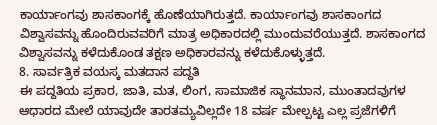ಕಾರ್ಯಾಂಗವು ಶಾಸಕಾಂಗಕ್ಕೆ ಹೊಣೆಯಾಗಿರುತ್ತದೆ. ಕಾರ್ಯಾಂಗವು ಶಾಸಕಾಂಗದ ವಿಶ್ವಾಸವನ್ನು ಹೊಂದಿರುವವರಿಗೆ ಮಾತ್ರ ಅಧಿಕಾರದಲ್ಲಿ ಮುಂದುವರೆಯುತ್ತದೆ. ಶಾಸಕಾಂಗದ ವಿಶ್ವಾಸವನ್ನು ಕಳೆದುಕೊಂಡ ತಕ್ಷಣ ಅಧಿಕಾರವನ್ನು ಕಳೆದುಕೊಳ್ಳುತ್ತದೆ.
8. ಸಾರ್ವತ್ರಿಕ ವಯಸ್ಕ ಮತದಾನ ಪದ್ದತಿ
ಈ ಪದ್ದತಿಯ ಪ್ರಕಾರ, ಜಾತಿ, ಮತ, ಲಿಂಗ, ಸಾಮಾಜಿಕ ಸ್ಥಾನಮಾನ, ಮುಂತಾದವುಗಳ ಆಧಾರದ ಮೇಲೆ ಯಾವುದೇ ತಾರತಮ್ಯವಿಲ್ಲದೇ 18 ವರ್ಷ ಮೇಲ್ಪಟ್ಟ ಎಲ್ಲ ಪ್ರಜೆಗಳಿಗೆ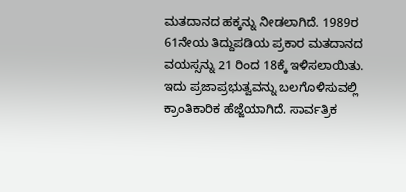ಮತದಾನದ ಹಕ್ಕನ್ನು ನೀಡಲಾಗಿದೆ. 1989ರ 61ನೇಯ ತಿದ್ದುಪಡಿಯ ಪ್ರಕಾರ ಮತದಾನದ ವಯಸ್ಸನ್ನು 21 ರಿಂದ 18ಕ್ಕೆ ಇಳಿಸಲಾಯಿತು. ಇದು ಪ್ರಜಾಪ್ರಭುತ್ವವನ್ನು ಬಲಗೊಳಿಸುವಲ್ಲಿ ಕ್ರಾಂತಿಕಾರಿಕ ಹೆಜ್ಜೆಯಾಗಿದೆ. ಸಾರ್ವತ್ರಿಕ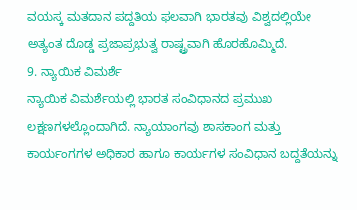ವಯಸ್ಕ ಮತದಾನ ಪದ್ದತಿಯ ಫಲವಾಗಿ ಭಾರತವು ವಿಶ್ವದಲ್ಲಿಯೇ ಅತ್ಯಂತ ದೊಡ್ಡ ಪ್ರಜಾಪ್ರಭುತ್ವ ರಾಷ್ಟ್ರವಾಗಿ ಹೊರಹೊಮ್ಮಿದೆ.
9. ನ್ಯಾಯಿಕ ವಿಮರ್ಶೆ
ನ್ಯಾಯಿಕ ವಿಮರ್ಶೆಯಲ್ಲಿ ಭಾರತ ಸಂವಿಧಾನದ ಪ್ರಮುಖ ಲಕ್ಷಣಗಳಲ್ಲೊಂದಾಗಿದೆ. ನ್ಯಾಯಾಂಗವು ಶಾಸಕಾಂಗ ಮತ್ತು ಕಾರ್ಯಂಗಗಳ ಅಧಿಕಾರ ಹಾಗೂ ಕಾರ್ಯಗಳ ಸಂವಿಧಾನ ಬದ್ದತೆಯನ್ನು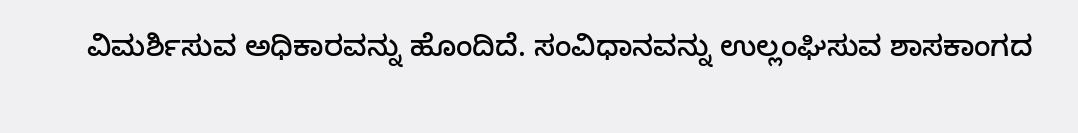ವಿಮರ್ಶಿಸುವ ಅಧಿಕಾರವನ್ನು ಹೊಂದಿದೆ. ಸಂವಿಧಾನವನ್ನು ಉಲ್ಲಂಘಿಸುವ ಶಾಸಕಾಂಗದ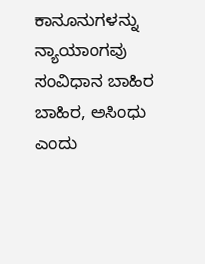ಕಾನೂನುಗಳನ್ನು ನ್ಯಾಯಾಂಗವು ಸಂವಿಧಾನ ಬಾಹಿರ ಬಾಹಿರ, ಅಸಿಂಧು ಎಂದು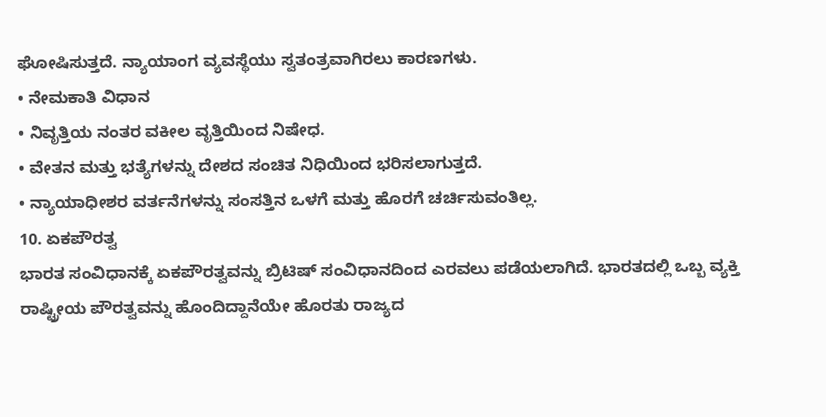ಘೋಷಿಸುತ್ತದೆ. ನ್ಯಾಯಾಂಗ ವ್ಯವಸ್ಥೆಯು ಸ್ವತಂತ್ರವಾಗಿರಲು ಕಾರಣಗಳು.
• ನೇಮಕಾತಿ ವಿಧಾನ
• ನಿವೃತ್ತಿಯ ನಂತರ ವಕೀಲ ವೃತ್ತಿಯಿಂದ ನಿಷೇಧ.
• ವೇತನ ಮತ್ತು ಭತ್ಯೆಗಳನ್ನು ದೇಶದ ಸಂಚಿತ ನಿಧಿಯಿಂದ ಭರಿಸಲಾಗುತ್ತದೆ.
• ನ್ಯಾಯಾಧೀಶರ ವರ್ತನೆಗಳನ್ನು ಸಂಸತ್ತಿನ ಒಳಗೆ ಮತ್ತು ಹೊರಗೆ ಚರ್ಚಿಸುವಂತಿಲ್ಲ.
10. ಏಕಪೌರತ್ವ
ಭಾರತ ಸಂವಿಧಾನಕ್ಕೆ ಏಕಪೌರತ್ವವನ್ನು ಬ್ರಿಟಿಷ್ ಸಂವಿಧಾನದಿಂದ ಎರವಲು ಪಡೆಯಲಾಗಿದೆ. ಭಾರತದಲ್ಲಿ ಒಬ್ಬ ವ್ಯಕ್ತಿ ರಾಷ್ಟ್ರೀಯ ಪೌರತ್ವವನ್ನು ಹೊಂದಿದ್ದಾನೆಯೇ ಹೊರತು ರಾಜ್ಯದ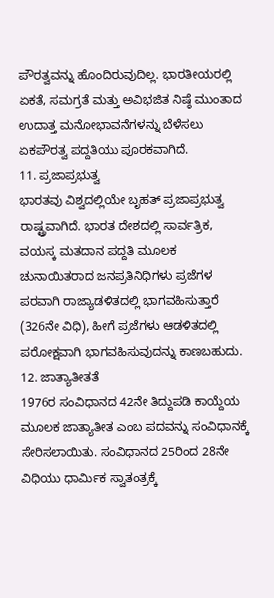ಪೌರತ್ವವನ್ನು ಹೊಂದಿರುವುದಿಲ್ಲ. ಭಾರತೀಯರಲ್ಲಿ ಏಕತೆ, ಸಮಗ್ರತೆ ಮತ್ತು ಅವಿಭಜಿತ ನಿಷ್ಠೆ ಮುಂತಾದ ಉದಾತ್ತ ಮನೋಭಾವನೆಗಳನ್ನು ಬೆಳೆಸಲು ಏಕಪೌರತ್ವ ಪದ್ದತಿಯು ಪೂರಕವಾಗಿದೆ.
11. ಪ್ರಜಾಪ್ರಭುತ್ವ
ಭಾರತವು ವಿಶ್ವದಲ್ಲಿಯೇ ಬೃಹತ್ ಪ್ರಜಾಪ್ರಭುತ್ವ ರಾಷ್ಟ್ರವಾಗಿದೆ. ಭಾರತ ದೇಶದಲ್ಲಿ ಸಾರ್ವತ್ರಿಕ, ವಯಸ್ಕ ಮತದಾನ ಪದ್ದತಿ ಮೂಲಕ ಚುನಾಯಿತರಾದ ಜನಪ್ರತಿನಿಧಿಗಳು ಪ್ರಜೆಗಳ ಪರವಾಗಿ ರಾಜ್ಯಾಡಳಿತದಲ್ಲಿ ಭಾಗವಹಿಸುತ್ತಾರೆ (326ನೇ ವಿಧಿ), ಹೀಗೆ ಪ್ರಜೆಗಳು ಆಡಳಿತದಲ್ಲಿ ಪರೋಕ್ಷವಾಗಿ ಭಾಗವಹಿಸುವುದನ್ನು ಕಾಣಬಹುದು.
12. ಜಾತ್ಯಾತೀತತೆ
1976ರ ಸಂವಿಧಾನದ 42ನೇ ತಿದ್ದುಪಡಿ ಕಾಯ್ದೆಯ ಮೂಲಕ ಜಾತ್ಯಾತೀತ ಎಂಬ ಪದವನ್ನು ಸಂವಿಧಾನಕ್ಕೆ ಸೇರಿಸಲಾಯಿತು. ಸಂವಿಧಾನದ 25ರಿಂದ 28ನೇ ವಿಧಿಯು ಧಾರ್ಮಿಕ ಸ್ವಾತಂತ್ರಕ್ಕೆ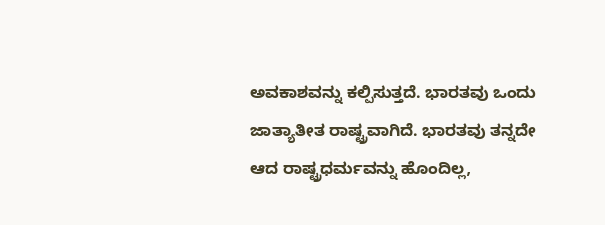ಅವಕಾಶವನ್ನು ಕಲ್ಪಿಸುತ್ತದೆ. ಭಾರತವು ಒಂದು ಜಾತ್ಯಾತೀತ ರಾಷ್ಟ್ರವಾಗಿದೆ. ಭಾರತವು ತನ್ನದೇ ಆದ ರಾಷ್ಟ್ರಧರ್ಮವನ್ನು ಹೊಂದಿಲ್ಲ,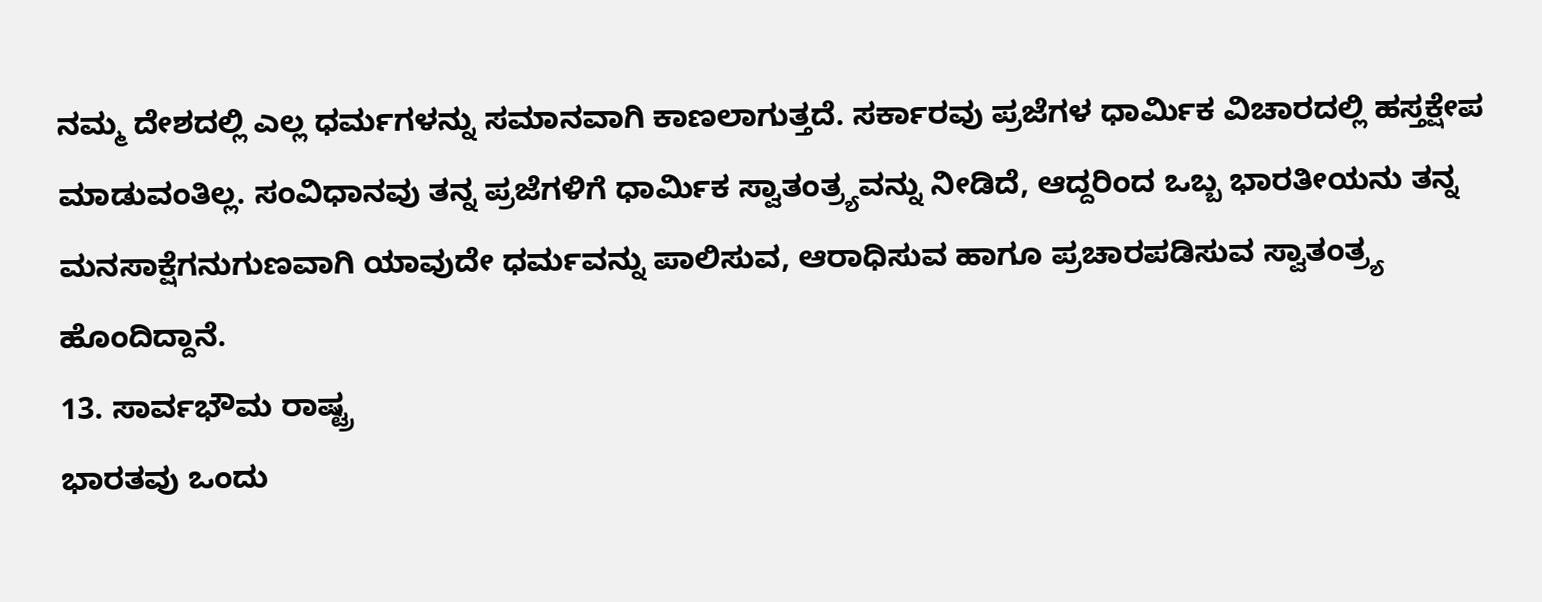ನಮ್ಮ ದೇಶದಲ್ಲಿ ಎಲ್ಲ ಧರ್ಮಗಳನ್ನು ಸಮಾನವಾಗಿ ಕಾಣಲಾಗುತ್ತದೆ. ಸರ್ಕಾರವು ಪ್ರಜೆಗಳ ಧಾರ್ಮಿಕ ವಿಚಾರದಲ್ಲಿ ಹಸ್ತಕ್ಷೇಪ ಮಾಡುವಂತಿಲ್ಲ. ಸಂವಿಧಾನವು ತನ್ನ ಪ್ರಜೆಗಳಿಗೆ ಧಾರ್ಮಿಕ ಸ್ವಾತಂತ್ರ್ಯವನ್ನು ನೀಡಿದೆ, ಆದ್ದರಿಂದ ಒಬ್ಬ ಭಾರತೀಯನು ತನ್ನ ಮನಸಾಕ್ಷೆಗನುಗುಣವಾಗಿ ಯಾವುದೇ ಧರ್ಮವನ್ನು ಪಾಲಿಸುವ, ಆರಾಧಿಸುವ ಹಾಗೂ ಪ್ರಚಾರಪಡಿಸುವ ಸ್ವಾತಂತ್ರ್ಯ ಹೊಂದಿದ್ದಾನೆ.
13. ಸಾರ್ವಭೌಮ ರಾಷ್ಟ್ರ
ಭಾರತವು ಒಂದು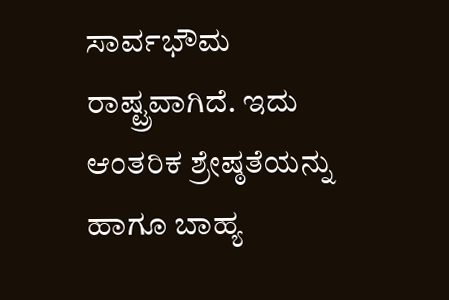ಸಾರ್ವಭೌಮ ರಾಷ್ಟ್ರವಾಗಿದೆ. ಇದು ಆಂತರಿಕ ಶ್ರೇಷ್ಠತೆಯನ್ನು ಹಾಗೂ ಬಾಹ್ಯ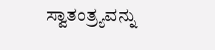ಸ್ವಾತಂತ್ರ್ಯವನ್ನು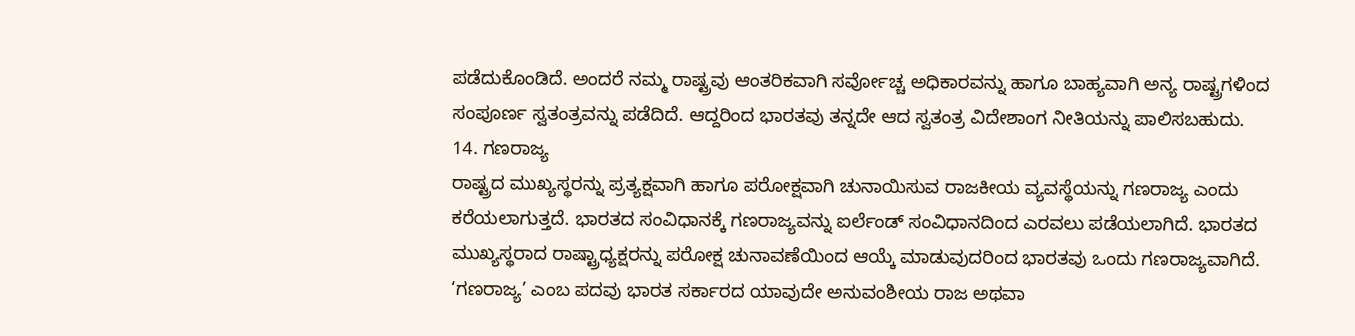ಪಡೆದುಕೊಂಡಿದೆ. ಅಂದರೆ ನಮ್ಮ ರಾಷ್ಟ್ರವು ಆಂತರಿಕವಾಗಿ ಸರ್ವೋಚ್ಚ ಅಧಿಕಾರವನ್ನು ಹಾಗೂ ಬಾಹ್ಯವಾಗಿ ಅನ್ಯ ರಾಷ್ಟ್ರಗಳಿಂದ ಸಂಪೂರ್ಣ ಸ್ವತಂತ್ರವನ್ನು ಪಡೆದಿದೆ. ಆದ್ದರಿಂದ ಭಾರತವು ತನ್ನದೇ ಆದ ಸ್ವತಂತ್ರ ವಿದೇಶಾಂಗ ನೀತಿಯನ್ನು ಪಾಲಿಸಬಹುದು.
14. ಗಣರಾಜ್ಯ
ರಾಷ್ಟ್ರದ ಮುಖ್ಯಸ್ಥರನ್ನು ಪ್ರತ್ಯಕ್ಷವಾಗಿ ಹಾಗೂ ಪರೋಕ್ಷವಾಗಿ ಚುನಾಯಿಸುವ ರಾಜಕೀಯ ವ್ಯವಸ್ಥೆಯನ್ನು ಗಣರಾಜ್ಯ ಎಂದು ಕರೆಯಲಾಗುತ್ತದೆ. ಭಾರತದ ಸಂವಿಧಾನಕ್ಕೆ ಗಣರಾಜ್ಯವನ್ನು ಐರ್ಲೆಂಡ್ ಸಂವಿಧಾನದಿಂದ ಎರವಲು ಪಡೆಯಲಾಗಿದೆ. ಭಾರತದ ಮುಖ್ಯಸ್ಥರಾದ ರಾಷ್ಟ್ರಾಧ್ಯಕ್ಷರನ್ನು ಪರೋಕ್ಷ ಚುನಾವಣೆಯಿಂದ ಆಯ್ಕೆ ಮಾಡುವುದರಿಂದ ಭಾರತವು ಒಂದು ಗಣರಾಜ್ಯವಾಗಿದೆ. ‘ಗಣರಾಜ್ಯ’ ಎಂಬ ಪದವು ಭಾರತ ಸರ್ಕಾರದ ಯಾವುದೇ ಅನುವಂಶೀಯ ರಾಜ ಅಥವಾ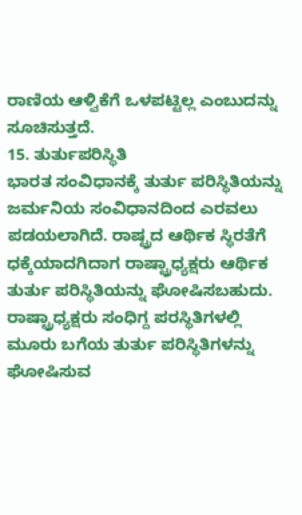ರಾಣಿಯ ಆಳ್ವಿಕೆಗೆ ಒಳಪಟ್ಟಿಲ್ಲ ಎಂಬುದನ್ನು ಸೂಚಿಸುತ್ತದೆ.
15. ತುರ್ತುಪರಿಸ್ಥಿತಿ
ಭಾರತ ಸಂವಿಧಾನಕ್ಕೆ ತುರ್ತು ಪರಿಸ್ಥಿತಿಯನ್ನು ಜರ್ಮನಿಯ ಸಂವಿಧಾನದಿಂದ ಎರವಲು ಪಡಯಲಾಗಿದೆ. ರಾಷ್ಟ್ರದ ಆರ್ಥಿಕ ಸ್ಥಿರತೆಗೆ ಧಕ್ಕೆಯಾದಗಿದಾಗ ರಾಷ್ಟ್ರಾಧ್ಯಕ್ಷರು ಆರ್ಥಿಕ ತುರ್ತು ಪರಿಸ್ಥಿತಿಯನ್ನು ಘೋಷಿಸಬಹುದು. ರಾಷ್ಟ್ರಾಧ್ಯಕ್ಷರು ಸಂಧಿಗ್ದ ಪರಸ್ಥಿತಿಗಳಲ್ಲಿ ಮೂರು ಬಗೆಯ ತುರ್ತು ಪರಿಸ್ಥಿತಿಗಳನ್ನು ಘೋಷಿಸುವ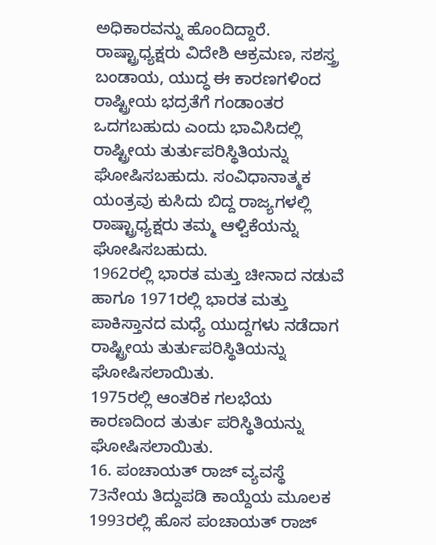ಅಧಿಕಾರವನ್ನು ಹೊಂದಿದ್ದಾರೆ. ರಾಷ್ಟ್ರಾಧ್ಯಕ್ಷರು ವಿದೇಶಿ ಆಕ್ರಮಣ, ಸಶಸ್ತ್ರ ಬಂಡಾಯ, ಯುದ್ಧ ಈ ಕಾರಣಗಳಿಂದ ರಾಷ್ಟ್ರೀಯ ಭದ್ರತೆಗೆ ಗಂಡಾಂತರ ಒದಗಬಹುದು ಎಂದು ಭಾವಿಸಿದಲ್ಲಿ ರಾಷ್ಟ್ರೀಯ ತುರ್ತುಪರಿಸ್ಥಿತಿಯನ್ನು ಘೋಷಿಸಬಹುದು. ಸಂವಿಧಾನಾತ್ಮಕ ಯಂತ್ರವು ಕುಸಿದು ಬಿದ್ದ ರಾಜ್ಯಗಳಲ್ಲಿ ರಾಷ್ಟ್ರಾಧ್ಯಕ್ಷರು ತಮ್ಮ ಆಳ್ವಿಕೆಯನ್ನು ಘೋಷಿಸಬಹುದು.
1962ರಲ್ಲಿ ಭಾರತ ಮತ್ತು ಚೀನಾದ ನಡುವೆ ಹಾಗೂ 1971ರಲ್ಲಿ ಭಾರತ ಮತ್ತು ಪಾಕಿಸ್ತಾನದ ಮಧ್ಯೆ ಯುದ್ದಗಳು ನಡೆದಾಗ ರಾಷ್ಟ್ರೀಯ ತುರ್ತುಪರಿಸ್ಥಿತಿಯನ್ನು ಘೋಷಿಸಲಾಯಿತು.
1975ರಲ್ಲಿ ಆಂತರಿಕ ಗಲಭೆಯ ಕಾರಣದಿಂದ ತುರ್ತು ಪರಿಸ್ಥಿತಿಯನ್ನು ಘೋಷಿಸಲಾಯಿತು.
16. ಪಂಚಾಯತ್ ರಾಜ್ ವ್ಯವಸ್ಥೆ
73ನೇಯ ತಿದ್ದುಪಡಿ ಕಾಯ್ದೆಯ ಮೂಲಕ 1993ರಲ್ಲಿ ಹೊಸ ಪಂಚಾಯತ್ ರಾಜ್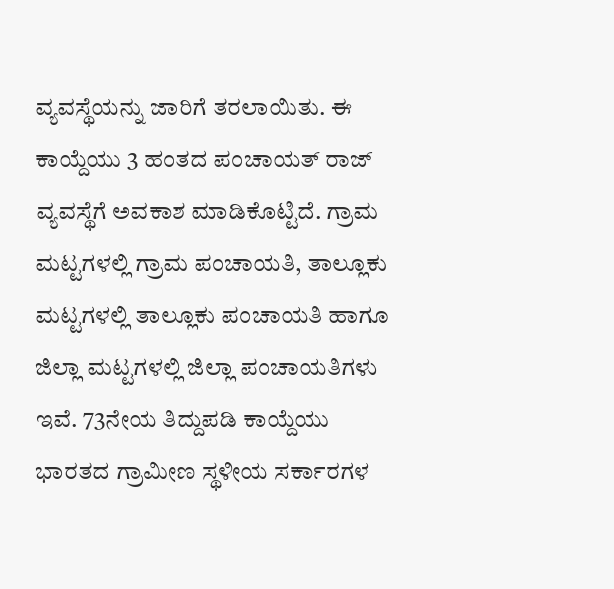ವ್ಯವಸ್ಥೆಯನ್ನು ಜಾರಿಗೆ ತರಲಾಯಿತು. ಈ ಕಾಯ್ದೆಯು 3 ಹಂತದ ಪಂಚಾಯತ್ ರಾಜ್ ವ್ಯವಸ್ಥೆಗೆ ಅವಕಾಶ ಮಾಡಿಕೊಟ್ಟಿದೆ. ಗ್ರಾಮ ಮಟ್ಟಗಳಲ್ಲಿ ಗ್ರಾಮ ಪಂಚಾಯತಿ, ತಾಲ್ಲೂಕು ಮಟ್ಟಗಳಲ್ಲಿ ತಾಲ್ಲೂಕು ಪಂಚಾಯತಿ ಹಾಗೂ ಜಿಲ್ಲಾ ಮಟ್ಟಗಳಲ್ಲಿ ಜಿಲ್ಲಾ ಪಂಚಾಯತಿಗಳು ಇವೆ. 73ನೇಯ ತಿದ್ದುಪಡಿ ಕಾಯ್ದೆಯು ಭಾರತದ ಗ್ರಾಮೀಣ ಸ್ಥಳೀಯ ಸರ್ಕಾರಗಳ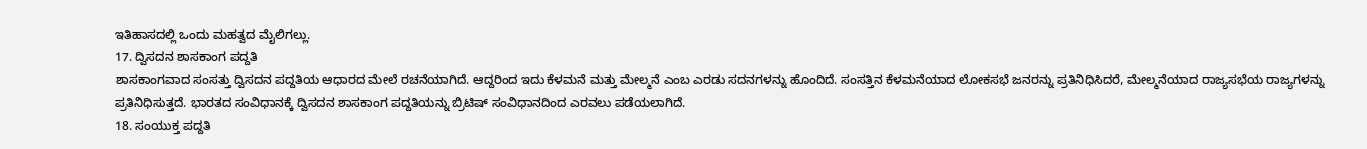ಇತಿಹಾಸದಲ್ಲಿ ಒಂದು ಮಹತ್ವದ ಮೈಲಿಗಲ್ಲು.
17. ದ್ವಿಸದನ ಶಾಸಕಾಂಗ ಪದ್ದತಿ
ಶಾಸಕಾಂಗವಾದ ಸಂಸತ್ತು ದ್ವಿಸದನ ಪದ್ದತಿಯ ಆಧಾರದ ಮೇಲೆ ರಚನೆಯಾಗಿದೆ. ಆದ್ದರಿಂದ ಇದು ಕೆಳಮನೆ ಮತ್ತು ಮೇಲ್ಮನೆ ಎಂಬ ಎರಡು ಸದನಗಳನ್ನು ಹೊಂದಿದೆ. ಸಂಸತ್ತಿನ ಕೆಳಮನೆಯಾದ ಲೋಕಸಭೆ ಜನರನ್ನು ಪ್ರತಿನಿಧಿಸಿದರೆ, ಮೇಲ್ಮನೆಯಾದ ರಾಜ್ಯಸಭೆಯ ರಾಜ್ಯಗಳನ್ನು ಪ್ರತಿನಿಧಿಸುತ್ತದೆ. ಭಾರತದ ಸಂವಿಧಾನಕ್ಕೆ ದ್ವಿಸದನ ಶಾಸಕಾಂಗ ಪದ್ದತಿಯನ್ನು ಬ್ರಿಟಿಷ್ ಸಂವಿಧಾನದಿಂದ ಎರವಲು ಪಡೆಯಲಾಗಿದೆ.
18. ಸಂಯುಕ್ತ ಪದ್ದತಿ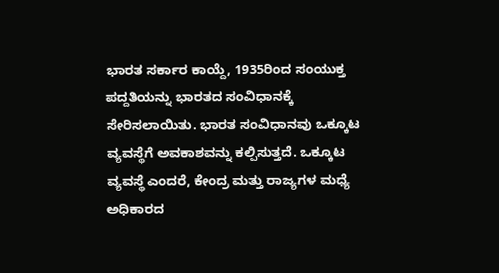ಭಾರತ ಸರ್ಕಾರ ಕಾಯ್ದೆ, 1935ರಿಂದ ಸಂಯುಕ್ತ ಪದ್ದತಿಯನ್ನು ಭಾರತದ ಸಂವಿಧಾನಕ್ಕೆ ಸೇರಿಸಲಾಯಿತು. ಭಾರತ ಸಂವಿಧಾನವು ಒಕ್ಕೂಟ ವ್ಯವಸ್ಥೆಗೆ ಅವಕಾಶವನ್ನು ಕಲ್ಪಿಸುತ್ತದೆ. ಒಕ್ಕೂಟ ವ್ಯವಸ್ಥೆ ಎಂದರೆ, ಕೇಂದ್ರ ಮತ್ತು ರಾಜ್ಯಗಳ ಮಧ್ಯೆ ಅಧಿಕಾರದ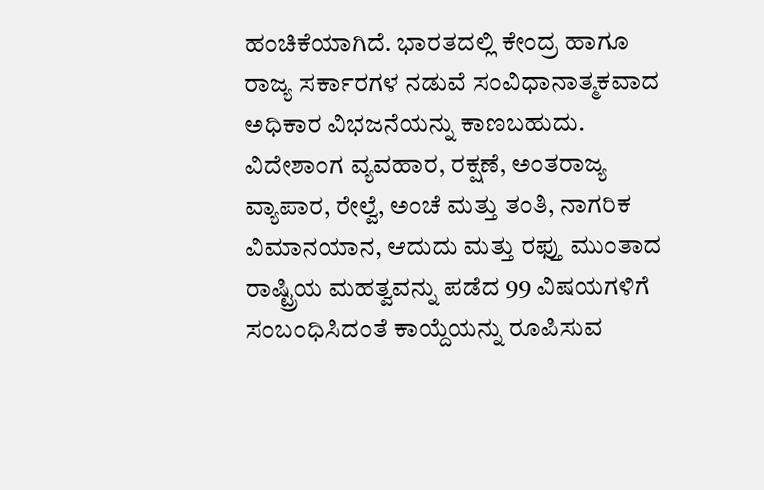ಹಂಚಿಕೆಯಾಗಿದೆ. ಭಾರತದಲ್ಲಿ ಕೇಂದ್ರ ಹಾಗೂ ರಾಜ್ಯ ಸರ್ಕಾರಗಳ ನಡುವೆ ಸಂವಿಧಾನಾತ್ಮಕವಾದ ಅಧಿಕಾರ ವಿಭಜನೆಯನ್ನು ಕಾಣಬಹುದು. ವಿದೇಶಾಂಗ ವ್ಯವಹಾರ, ರಕ್ಷಣೆ, ಅಂತರಾಜ್ಯ ವ್ಯಾಪಾರ, ರೇಲ್ವೆ, ಅಂಚೆ ಮತ್ತು ತಂತಿ, ನಾಗರಿಕ ವಿಮಾನಯಾನ, ಆದುದು ಮತ್ತು ರಫ್ತು ಮುಂತಾದ ರಾಷ್ಟ್ರಿಯ ಮಹತ್ವವನ್ನು ಪಡೆದ 99 ವಿಷಯಗಳಿಗೆ ಸಂಬಂಧಿಸಿದಂತೆ ಕಾಯ್ದೆಯನ್ನು ರೂಪಿಸುವ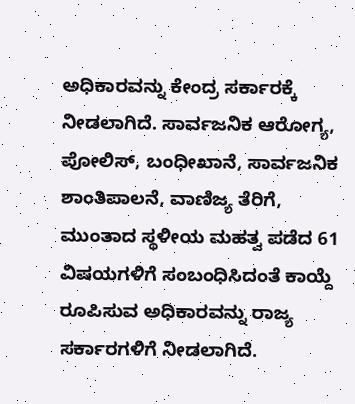ಅಧಿಕಾರವನ್ನು ಕೇಂದ್ರ ಸರ್ಕಾರಕ್ಕೆ ನೀಡಲಾಗಿದೆ. ಸಾರ್ವಜನಿಕ ಆರೋಗ್ಯ, ಪೋಲಿಸ್, ಬಂಧೀಖಾನೆ, ಸಾರ್ವಜನಿಕ ಶಾಂತಿಪಾಲನೆ, ವಾಣಿಜ್ಯ ತೆರಿಗೆ, ಮುಂತಾದ ಸ್ಥಳೀಯ ಮಹತ್ವ ಪಡೆದ 61 ವಿಷಯಗಳಿಗೆ ಸಂಬಂಧಿಸಿದಂತೆ ಕಾಯ್ದೆ ರೂಪಿಸುವ ಅಧಿಕಾರವನ್ನು ರಾಜ್ಯ ಸರ್ಕಾರಗಳಿಗೆ ನೀಡಲಾಗಿದೆ.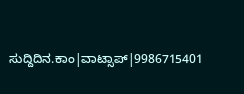ಸುದ್ದಿದಿನ.ಕಾಂ|ವಾಟ್ಸಾಪ್|9986715401